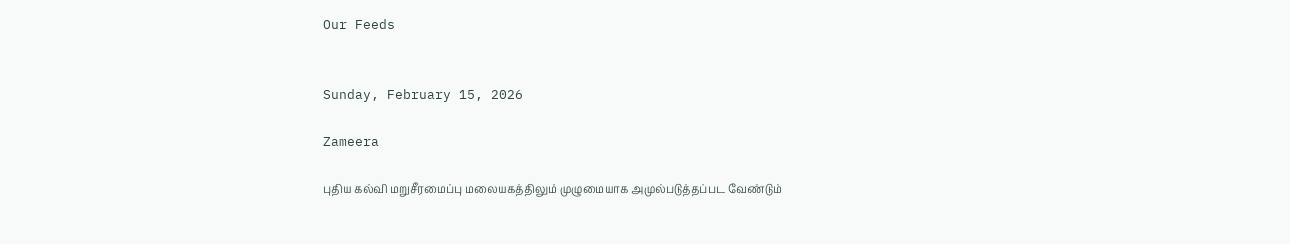Our Feeds


Sunday, February 15, 2026

Zameera

புதிய கல்வி மறுசீரமைப்பு மலையகத்திலும் முழுமையாக அமுல்படுத்தப்பட வேண்டும்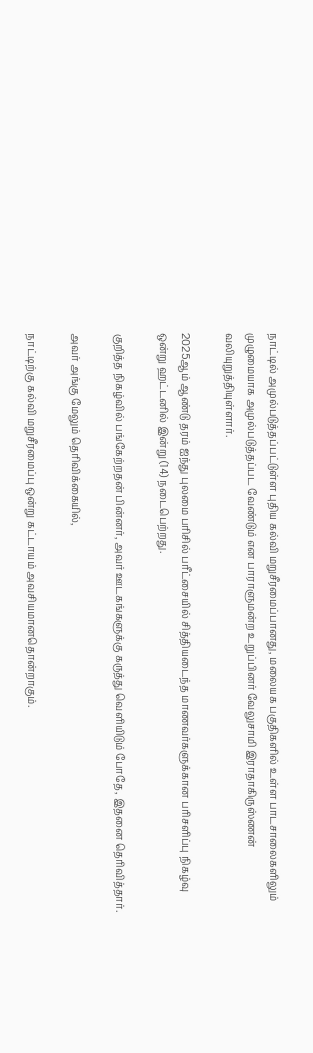நாட்டில் அமுல்படுத்தப்பட்டுள்ள புதிய கல்வி மறுசீரமைப்பானது, மலையக பகுதிகளில் உள்ள பாடசாலைகளிலும் முழுமையாக அமுல்படுத்தப்பட வேண்டும் என பாராளுமன்ற உறுப்பினர் வேலுசாமி இராதாகிருஸ்ணன் வலியுறுத்தியுள்ளார்.

2025ஆம் ஆண்டு தரம் ஐந்து புலமை பரிசில் பரீட்சையில் சித்தியடைந்த மாணவர்களுக்கான பரிசளிப்பு நிகழ்வு ஒன்று ஹட்டனில் இன்று (14) நடைபெற்றது.

குறித்த நிகழ்வில் பங்கேற்றதன் பின்னர், அவர் ஊடகங்களுக்கு கருத்து வௌியிடும் போதே, இதனை தெரிவித்தார்.

அவர் அங்கு மேலும் தெரிவிக்கையில்,

நாட்டிற்கு கல்வி மறுசீரமைப்பு ஒன்று கட்டாயம் அவசியமானதொன்றாகும்.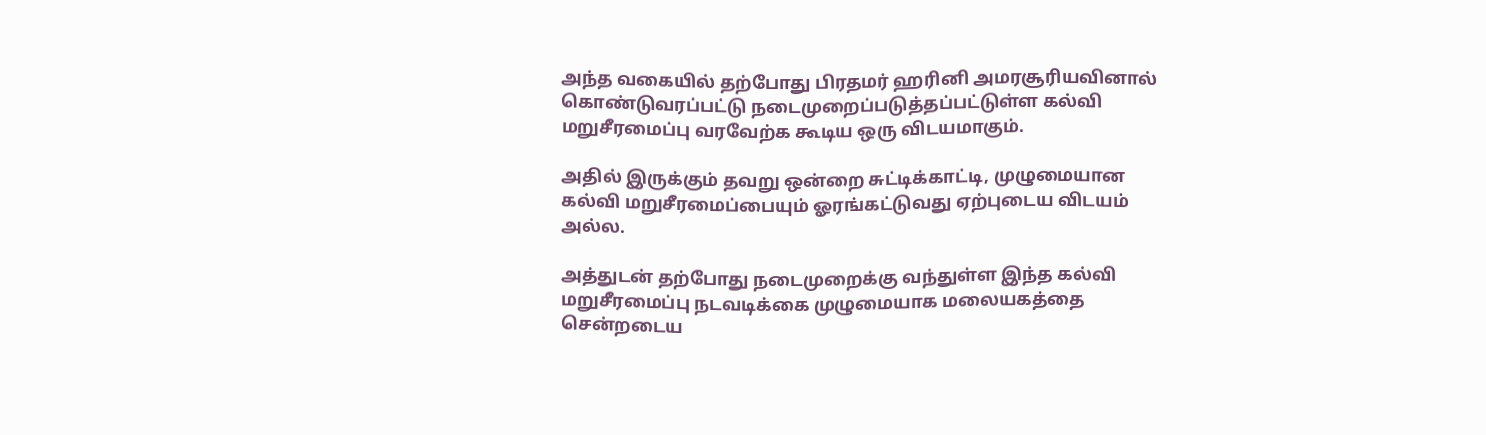அந்த வகையில் தற்போது பிரதமர் ஹரினி அமரசூரியவினால் கொண்டுவரப்பட்டு நடைமுறைப்படுத்தப்பட்டுள்ள கல்வி மறுசீரமைப்பு வரவேற்க கூடிய ஒரு விடயமாகும்.

அதில் இருக்கும் தவறு ஒன்றை சுட்டிக்காட்டி, முழுமையான கல்வி மறுசீரமைப்பையும் ஓரங்கட்டுவது ஏற்புடைய விடயம் அல்ல.

அத்துடன் தற்போது நடைமுறைக்கு வந்துள்ள இந்த கல்வி மறுசீரமைப்பு நடவடிக்கை முழுமையாக மலையகத்தை சென்றடைய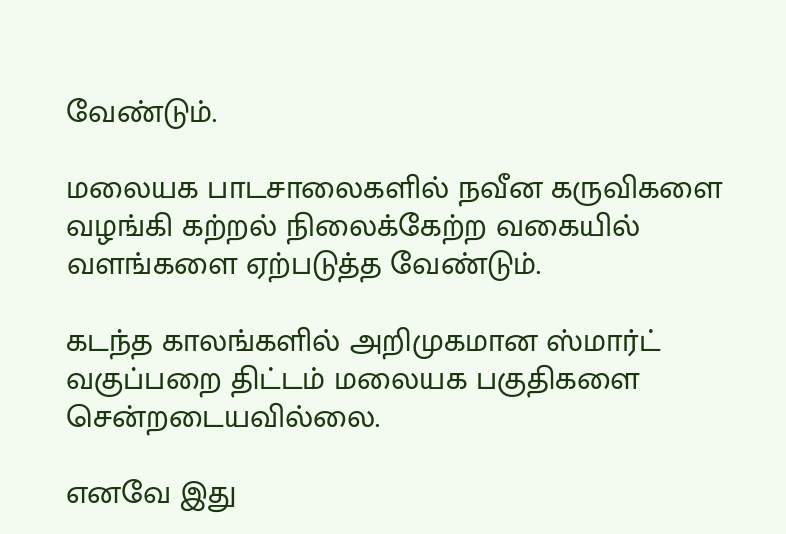வேண்டும்.

மலையக பாடசாலைகளில் நவீன கருவிகளை வழங்கி கற்றல் நிலைக்கேற்ற வகையில் வளங்களை ஏற்படுத்த வேண்டும்.

கடந்த காலங்களில் அறிமுகமான ஸ்மார்ட் வகுப்பறை திட்டம் மலையக பகுதிகளை சென்றடையவில்லை.

எனவே இது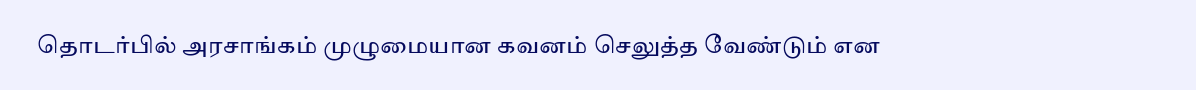தொடர்பில் அரசாங்கம் முழுமையான கவனம் செலுத்த வேண்டும் என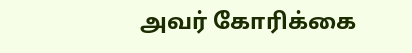அவர் கோரிக்கை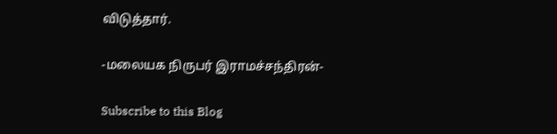விடுத்தார்.

-மலையக நிருபர் இராமச்சந்திரன்-

Subscribe to this Blog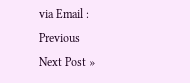via Email :
Previous
Next Post »